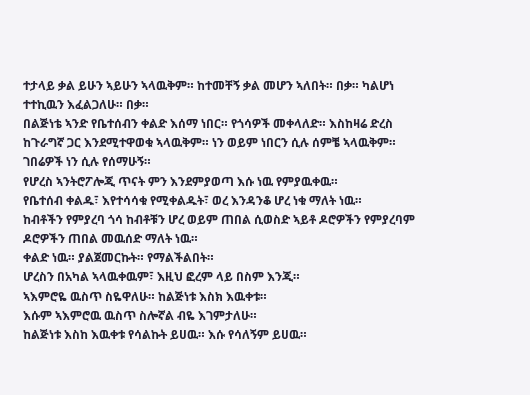ተታላይ ቃል ይሁን ኣይሁን ኣላዉቅም። ከተመቸኝ ቃል መሆን ኣለበት። በቃ። ካልሆነ ተተኪዉን እፈልጋለሁ። በቃ።
በልጅነቴ ኣንድ የቤተሰብን ቀልድ እሰማ ነበር። የጎሳዎች መቀላለድ። እስከዛሬ ድረስ ከጉራግኛ ጋር እንደሚተዋወቁ ኣላዉቅም። ነን ወይም ነበርን ሲሉ ሰምቼ ኣላዉቅም። ገበሬዎች ነን ሲሉ የሰማሁኝ።
የሆረስ ኣንትሮፖሎጂ ጥናት ምን እንደምያወጣ እሱ ነዉ የምያዉቀዉ።
የቤተሰብ ቀልዱ፣ እየተሳሳቁ የሚቀልዱት፣ ወረ እንዳንቆ ሆረ ነቁ ማለት ነዉ።
ከብቶችን የምያረባ ጎሳ ከብቶቹን ሆረ ወይም ጠበል ሲወስድ ኣይቶ ዶሮዎችን የምያረባም ዶሮዎችን ጠበል መዉሰድ ማለት ነዉ።
ቀልድ ነዉ። ያልጀመርኩት። የማልችልበት።
ሆረስን በአካል ኣላዉቀዉም፣ እዚህ ፎረም ላይ በስም እንጂ።
ኣእምሮዬ ዉስጥ ስዬዋለሁ። ከልጅነቱ እስክ እዉቀቱ።
እሱም ኣእምሮዉ ዉስጥ ስሎኛል ብዬ እገምታለሁ።
ከልጅነቱ እስከ እዉቀቱ የሳልኩት ይሀዉ። እሱ የሳለኝም ይሀዉ።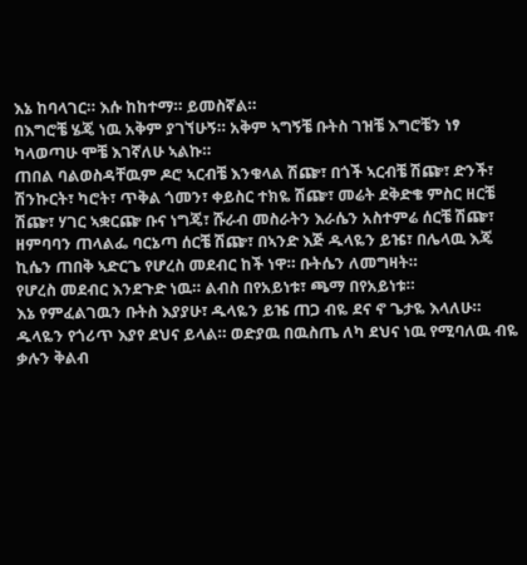እኔ ከባላገር። እሱ ከከተማ። ይመስኛል።
በእግሮቼ ሄጄ ነዉ አቅም ያገኘሁኝ። አቅም ኣግኝቼ ቡትስ ገዝቼ እግሮቼን ነፃ ካላወጣሁ ሞቼ እገኛለሁ ኣልኩ።
ጠበል ባልወስዳቸዉም ዶሮ ኣርብቼ እንቁላል ሽጬ፣ በጎች ኣርብቼ ሽጬ፣ ድንች፣ ሽንኩርት፣ ካሮት፣ ጥቅል ጎመን፣ ቀይስር ተክዬ ሽጬ፣ መሬት ደቅድቄ ምስር ዘርቼ ሽጬ፣ ሃገር ኣቋርጬ ቡና ነግጄ፣ ሹራብ መስራትን እራሴን አስተምሬ ሰርቼ ሽጬ፣ ዘምባባን ጠላልፌ ባርኔጣ ሰርቼ ሽጬ፣ በኣንድ እጅ ዱላዬን ይዤ፣ በሌላዉ እጄ ኪሴን ጠበቅ ኣድርጌ የሆረስ መደብር ከች ነዋ። ቡትሴን ለመግዛት።
የሆረስ መደብር እንደጉድ ነዉ። ልብስ በየአይነቱ፣ ጫማ በየአይነቱ።
እኔ የምፈልገዉን ቡትስ እያያሁ፣ ዱላዬን ይዤ ጠጋ ብዬ ደና ኖ ጌታዬ እላለሁ። ዱላዬን የጎሪጥ እያየ ደህና ይላል። ወድያዉ በዉስጤ ለካ ደህና ነዉ የሚባለዉ ብዬ ቃሉን ቅልብ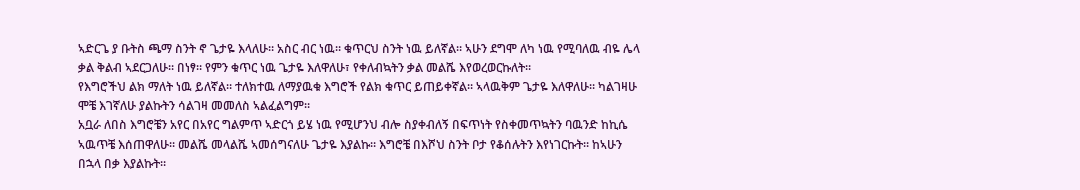ኣድርጌ ያ ቡትስ ጫማ ስንት ኖ ጌታዬ እላለሁ። አስር ብር ነዉ። ቁጥርህ ስንት ነዉ ይለኛል። ኣሁን ደግሞ ለካ ነዉ የሚባለዉ ብዬ ሌላ ቃል ቅልብ ኣደርጋለሁ። በነፃ። የምን ቁጥር ነዉ ጌታዬ እለዋለሁ፣ የቀለብኳትን ቃል መልሼ እየወረወርኩለት።
የእግሮችህ ልክ ማለት ነዉ ይለኛል። ተለክተዉ ለማያዉቁ እግሮች የልክ ቁጥር ይጠይቀኛል። ኣላዉቅም ጌታዬ እለዋለሁ። ካልገዛሁ ሞቼ እገኛለሁ ያልኩትን ሳልገዛ መመለስ ኣልፈልግም።
አቧራ ለበስ እግሮቼን አየር በአየር ግልምጥ ኣድርጎ ይሄ ነዉ የሚሆንህ ብሎ ስያቀብለኝ በፍጥነት የስቀመጥኳትን ባዉንድ ከኪሴ ኣዉጥቼ እሰጠዋለሁ። መልሼ መላልሼ ኣመሰግናለሁ ጌታዬ እያልኩ። እግሮቼ በእሾህ ስንት ቦታ የቆሰሉትን እየነገርኩት። ከኣሁን በኋላ በቃ እያልኩት።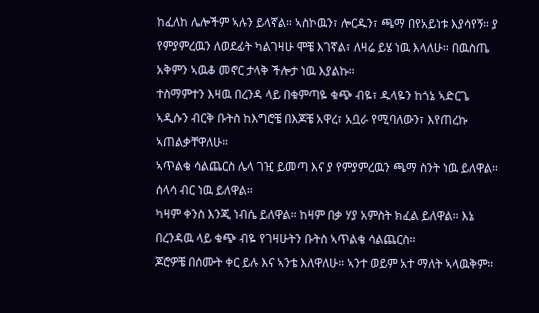ከፈለከ ሌሎችም ኣሉን ይላኛል። ኣስኮዉን፣ ሎርዱን፣ ጫማ በየአይነቱ እያሳየኝ። ያ የምያምረዉን ለወደፊት ካልገዛሁ ሞቼ እገኛል፣ ለዛሬ ይሄ ነዉ እላለሁ። በዉስጤ አቅምን ኣዉቆ መኖር ታላቅ ችሎታ ነዉ እያልኩ።
ተስማምተን እዛዉ በረንዳ ላይ በቁምጣዬ ቁጭ ብዬ፣ ዱላዬን ከጎኔ ኣድርጌ ኣዲሱን ብርቅ ቡትስ ከእግሮቼ በእጆቼ አዋረ፣ አቧራ የሚባለውን፣ እየጠረኩ ኣጠልቃቸዋለሁ።
ኣጥልቄ ሳልጨርስ ሌላ ገዢ ይመጣ እና ያ የምያምረዉን ጫማ ስንት ነዉ ይለዋል። ሰላሳ ብር ነዉ ይለዋል።
ካዛም ቀንስ እንጂ ነብሴ ይለዋል። ከዛም በቃ ሃያ አምስት ክፈል ይለዋል። እኔ በረንዳዉ ላይ ቁጭ ብዬ የገዛሁትን ቡትስ ኣጥልቄ ሳልጨርስ።
ጆሮዎቼ በሰሙት ቀር ይሉ እና ኣንቴ እለዋለሁ። ኣንተ ወይም አተ ማለት ኣላዉቅም።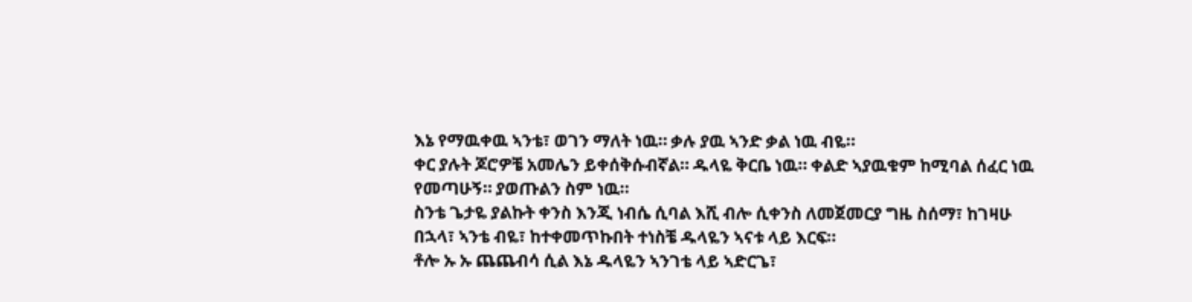እኔ የማዉቀዉ ኣንቴ፣ ወገን ማለት ነዉ። ቃሉ ያዉ ኣንድ ቃል ነዉ ብዬ።
ቀር ያሉት ጆሮዎቼ አመሌን ይቀሰቅሱብኛል። ዱላዬ ቅርቤ ነዉ። ቀልድ ኣያዉቁም ከሚባል ሰፈር ነዉ የመጣሁኝ። ያወጡልን ስም ነዉ።
ስንቴ ጌታዬ ያልኩት ቀንስ እንጂ ነብሴ ሲባል እሺ ብሎ ሲቀንስ ለመጀመርያ ግዜ ስሰማ፣ ከገዛሁ በኋላ፣ ኣንቴ ብዬ፣ ከተቀመጥኩበት ተነስቼ ዱላዬን ኣናቱ ላይ እርፍ።
ቶሎ ኡ ኡ ጨጨብሳ ሲል እኔ ዱላዬን ኣንገቴ ላይ ኣድርጌ፣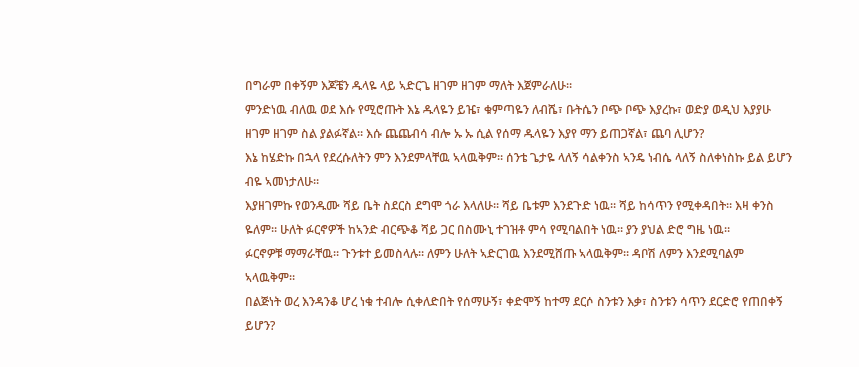በግራም በቀኝም እጆቼን ዱላዬ ላይ ኣድርጌ ዘገም ዘገም ማለት እጀምራለሁ።
ምንድነዉ ብለዉ ወደ እሱ የሚሮጡት እኔ ዱላዬን ይዤ፣ ቁምጣዬን ለብሼ፣ ቡትሴን ቦጭ ቦጭ እያረኩ፣ ወድያ ወዲህ እያያሁ ዘገም ዘገም ስል ያልፉኛል። እሱ ጨጨብሳ ብሎ ኡ ኡ ሲል የሰማ ዱላዬን እያየ ማን ይጠጋኛል፣ ጨባ ሊሆን?
እኔ ከሄድኩ በኋላ የደረሱለትን ምን እንደምላቸዉ ኣላዉቅም። ሰንቴ ጌታዬ ላለኝ ሳልቀንስ ኣንዴ ነብሴ ላለኝ ስለቀነስኩ ይል ይሆን ብዬ ኣመነታለሁ።
እያዘገምኩ የወንዱሙ ሻይ ቤት ስደርስ ደግሞ ጎራ እላለሁ። ሻይ ቤቱም እንደጉድ ነዉ። ሻይ ከሳጥን የሚቀዳበት። እዛ ቀንስ ዬለም። ሁለት ፉርኖዎች ከኣንድ ብርጭቆ ሻይ ጋር በስሙኒ ተገዝቶ ምሳ የሚባልበት ነዉ። ያን ያህል ድሮ ግዜ ነዉ።
ፉርኖዎቹ ማማራቸዉ። ጉንቱተ ይመስላሉ። ለምን ሁለት ኣድርገዉ እንደሚሸጡ ኣላዉቅም። ዳቦሽ ለምን እንደሚባልም ኣላዉቅም።
በልጅነት ወረ እንዳንቆ ሆረ ነቁ ተብሎ ሲቀለድበት የሰማሁኝ፣ ቀድሞኝ ከተማ ደርሶ ስንቱን እቃ፣ ስንቱን ሳጥን ደርድሮ የጠበቀኝ ይሆን?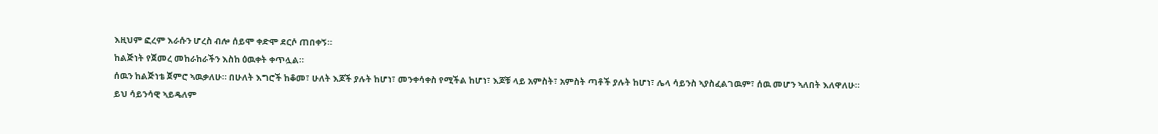እዚህም ፎረም እራሱን ሆረስ ብሎ ሰይሞ ቀድሞ ደርሶ ጠበቀኝ።
ከልጅነት የጀመረ መከራከራችን እስከ ዕዉቀት ቀጥሏል።
ሰዉን ከልጅነቴ ጀምሮ ኣዉቃለሁ። በሁለት እግሮች ከቆመ፣ ሁለት እጆች ያሉት ከሆነ፣ መንቀሳቀስ የሚችል ከሆነ፣ እጆቹ ላይ አምስት፣ አምስት ጣቶች ያሉት ከሆነ፣ ሌላ ሳይንስ ኣያስፈልገዉም፣ ሰዉ መሆን ኣለበት እለዋለሁ።
ይህ ሳይንሳዊ ኣይዴለም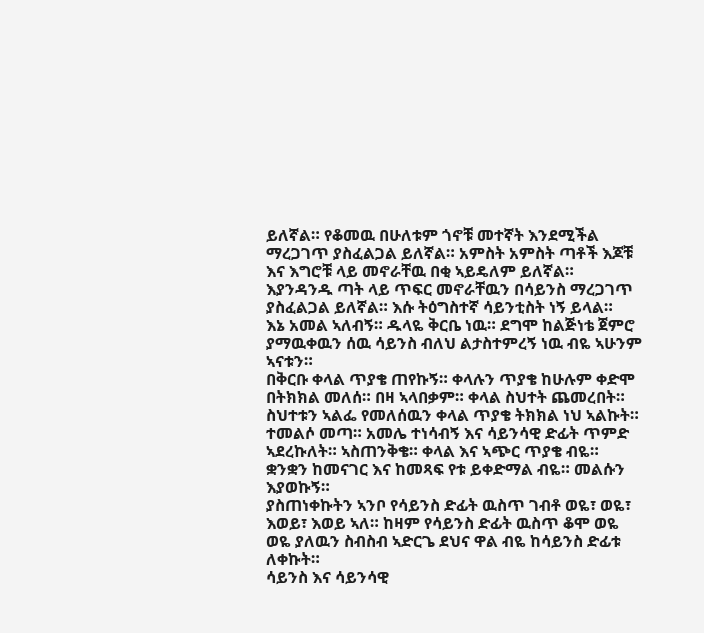ይለኛል። የቆመዉ በሁለቱም ጎኖቹ መተኛት እንደሚችል ማረጋገጥ ያስፈልጋል ይለኛል። አምስት አምስት ጣቶች እጆቹ እና እግሮቹ ላይ መኖራቸዉ በቂ ኣይዴለም ይለኛል። እያንዳንዱ ጣት ላይ ጥፍር መኖራቸዉን በሳይንስ ማረጋገጥ ያስፈልጋል ይለኛል። እሱ ትዕግስተኛ ሳይንቲስት ነኝ ይላል።
እኔ አመል ኣለብኝ። ዱላዬ ቅርቤ ነዉ። ደግሞ ከልጅነቴ ጀምሮ ያማዉቀዉን ሰዉ ሳይንስ ብለህ ልታስተምረኝ ነዉ ብዬ ኣሁንም ኣናቱን።
በቅርቡ ቀላል ጥያቄ ጠየኩኝ። ቀላሉን ጥያቄ ከሁሉም ቀድሞ በትክክል መለሰ። በዛ ኣላበቃም። ቀላል ስህተት ጨመረበት። ስህተቱን ኣልፌ የመለሰዉን ቀላል ጥያቄ ትክክል ነህ ኣልኩት።
ተመልሶ መጣ። አመሌ ተነሳብኝ እና ሳይንሳዊ ድፊት ጥምድ ኣደረኩለት። ኣስጠንቅቄ። ቀላል እና ኣጭር ጥያቄ ብዬ። ቋንቋን ከመናገር እና ከመጻፍ የቱ ይቀድማል ብዬ። መልሱን እያወኩኝ።
ያስጠነቀኩትን ኣንቦ የሳይንስ ድፊት ዉስጥ ገብቶ ወዬ፣ ወዬ፣ እወይ፣ እወይ ኣለ። ከዛም የሳይንስ ድፊት ዉስጥ ቆሞ ወዬ ወዬ ያለዉን ስብስብ ኣድርጌ ደህና ዋል ብዬ ከሳይንስ ድፊቱ ለቀኩት።
ሳይንስ እና ሳይንሳዊ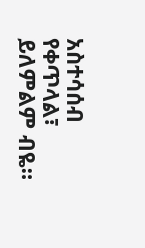አስተሳሰብ የቀጥላል፣ ይለምልም ብዬ።